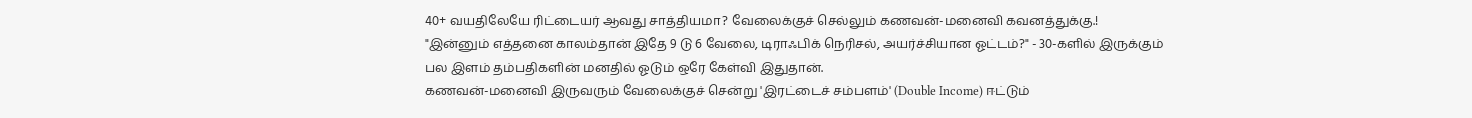40+ வயதிலேயே ரிட்டையர் ஆவது சாத்தியமா? வேலைக்குச் செல்லும் கணவன்-மனைவி கவனத்துக்கு.!
"இன்னும் எத்தனை காலம்தான் இதே 9 டு 6 வேலை, டிராஃபிக் நெரிசல், அயர்ச்சியான ஓட்டம்?" - 30-களில் இருக்கும் பல இளம் தம்பதிகளின் மனதில் ஓடும் ஒரே கேள்வி இதுதான்.
கணவன்-மனைவி இருவரும் வேலைக்குச் சென்று 'இரட்டைச் சம்பளம்' (Double Income) ஈட்டும்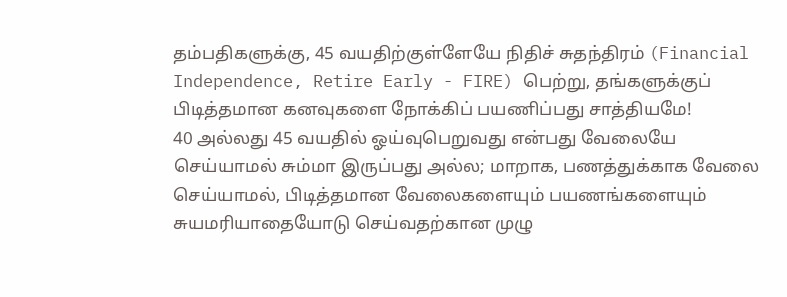தம்பதிகளுக்கு, 45 வயதிற்குள்ளேயே நிதிச் சுதந்திரம் (Financial Independence, Retire Early - FIRE) பெற்று, தங்களுக்குப் பிடித்தமான கனவுகளை நோக்கிப் பயணிப்பது சாத்தியமே!
40 அல்லது 45 வயதில் ஓய்வுபெறுவது என்பது வேலையே செய்யாமல் சும்மா இருப்பது அல்ல; மாறாக, பணத்துக்காக வேலை செய்யாமல், பிடித்தமான வேலைகளையும் பயணங்களையும் சுயமரியாதையோடு செய்வதற்கான முழு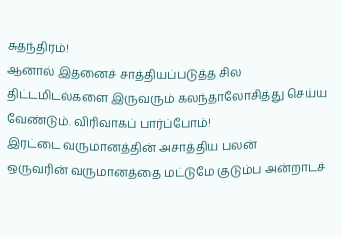சுதந்திரம்!
ஆனால் இதனைச் சாத்தியப்படுத்த சில திட்டமிடல்களை இருவரும் கலந்தாலோசித்து செய்ய வேண்டும். விரிவாகப் பார்ப்போம்!
இரட்டை வருமானத்தின் அசாத்திய பலன்
ஒருவரின் வருமானத்தை மட்டுமே குடும்ப அன்றாடச்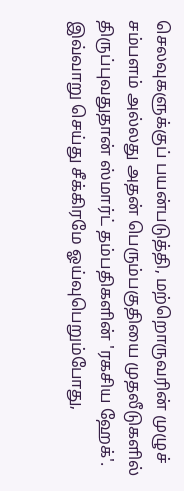செலவுகளுக்குப் பயன்படுத்தி, மற்றொருவரின் முழுச் சம்பளம் அல்லது அதன் பெரும்பகுதியை முதலீடுகளில் திருப்புவதுதான் ஸ்மார்ட் தம்பதிகளின் 'ரகசிய ஹேக்'.
இவ்வாறு செய்து சீக்கிரமே ஓய்வுபெறும்போது,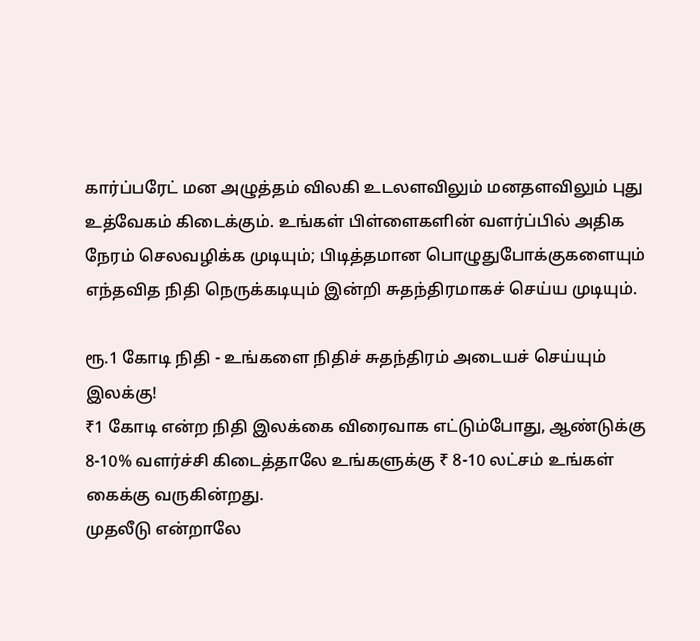கார்ப்பரேட் மன அழுத்தம் விலகி உடலளவிலும் மனதளவிலும் புது உத்வேகம் கிடைக்கும். உங்கள் பிள்ளைகளின் வளர்ப்பில் அதிக நேரம் செலவழிக்க முடியும்; பிடித்தமான பொழுதுபோக்குகளையும் எந்தவித நிதி நெருக்கடியும் இன்றி சுதந்திரமாகச் செய்ய முடியும்.

ரூ.1 கோடி நிதி - உங்களை நிதிச் சுதந்திரம் அடையச் செய்யும் இலக்கு!
₹1 கோடி என்ற நிதி இலக்கை விரைவாக எட்டும்போது, ஆண்டுக்கு 8-10% வளர்ச்சி கிடைத்தாலே உங்களுக்கு ₹ 8-10 லட்சம் உங்கள் கைக்கு வருகின்றது.
முதலீடு என்றாலே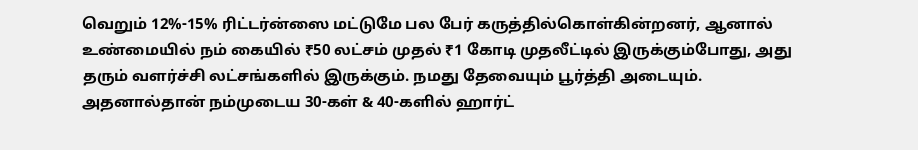வெறும் 12%-15% ரிட்டர்ன்ஸை மட்டுமே பல பேர் கருத்தில்கொள்கின்றனர், ஆனால் உண்மையில் நம் கையில் ₹50 லட்சம் முதல் ₹1 கோடி முதலீட்டில் இருக்கும்போது, அது தரும் வளர்ச்சி லட்சங்களில் இருக்கும். நமது தேவையும் பூர்த்தி அடையும்.
அதனால்தான் நம்முடைய 30-கள் & 40-களில் ஹார்ட்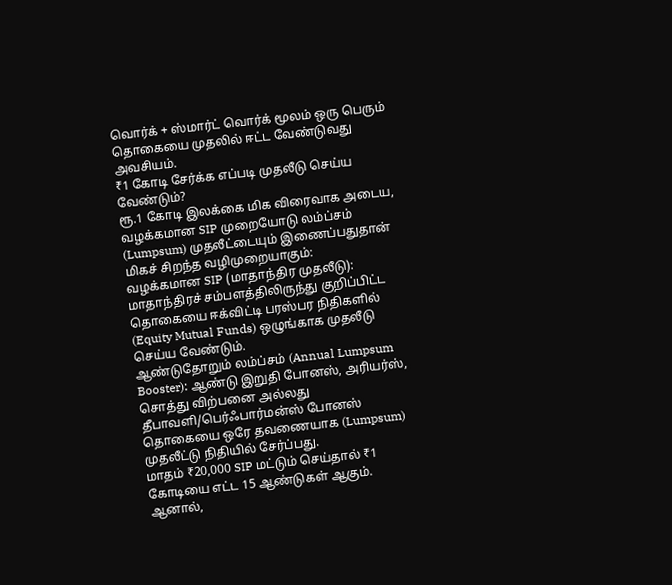வொர்க் + ஸ்மார்ட் வொர்க் மூலம் ஒரு பெரும் தொகையை முதலில் ஈட்ட வேண்டுவது அவசியம்.
₹1 கோடி சேர்க்க எப்படி முதலீடு செய்ய வேண்டும்?
ரூ.1 கோடி இலக்கை மிக விரைவாக அடைய, வழக்கமான SIP முறையோடு லம்ப்சம் (Lumpsum) முதலீட்டையும் இணைப்பதுதான் மிகச் சிறந்த வழிமுறையாகும்:
வழக்கமான SIP (மாதாந்திர முதலீடு): மாதாந்திரச் சம்பளத்திலிருந்து குறிப்பிட்ட தொகையை ஈக்விட்டி பரஸ்பர நிதிகளில் (Equity Mutual Funds) ஒழுங்காக முதலீடு செய்ய வேண்டும்.
ஆண்டுதோறும் லம்ப்சம் (Annual Lumpsum Booster): ஆண்டு இறுதி போனஸ், அரியர்ஸ், சொத்து விற்பனை அல்லது தீபாவளி/பெர்ஃபார்மன்ஸ் போனஸ் தொகையை ஒரே தவணையாக (Lumpsum) முதலீட்டு நிதியில் சேர்ப்பது.
மாதம் ₹20,000 SIP மட்டும் செய்தால் ₹1 கோடியை எட்ட 15 ஆண்டுகள் ஆகும்.
ஆனால்,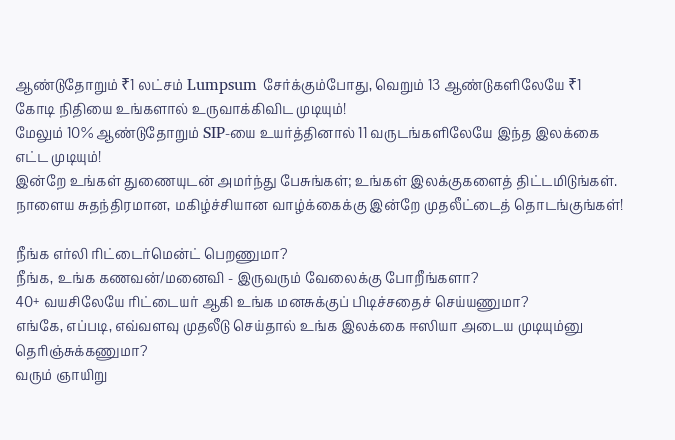ஆண்டுதோறும் ₹1 லட்சம் Lumpsum சேர்க்கும்போது, வெறும் 13 ஆண்டுகளிலேயே ₹1 கோடி நிதியை உங்களால் உருவாக்கிவிட முடியும்!
மேலும் 10% ஆண்டுதோறும் SIP-யை உயர்த்தினால் 11 வருடங்களிலேயே இந்த இலக்கை எட்ட முடியும்!
இன்றே உங்கள் துணையுடன் அமர்ந்து பேசுங்கள்; உங்கள் இலக்குகளைத் திட்டமிடுங்கள். நாளைய சுதந்திரமான, மகிழ்ச்சியான வாழ்க்கைக்கு இன்றே முதலீட்டைத் தொடங்குங்கள்!

நீங்க எர்லி ரிட்டைர்மென்ட் பெறணுமா?
நீங்க, உங்க கணவன்/மனைவி - இருவரும் வேலைக்கு போறீங்களா?
40+ வயசிலேயே ரிட்டையர் ஆகி உங்க மனசுக்குப் பிடிச்சதைச் செய்யணுமா?
எங்கே, எப்படி, எவ்வளவு முதலீடு செய்தால் உங்க இலக்கை ஈஸியா அடைய முடியும்னு தெரிஞ்சுக்கணுமா?
வரும் ஞாயிறு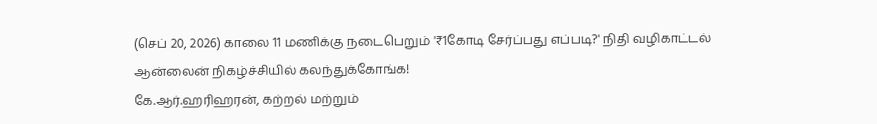(செப் 20, 2026) காலை 11 மணிக்கு நடைபெறும் '₹1கோடி சேர்ப்பது எப்படி?' நிதி வழிகாட்டல் ஆன்லைன் நிகழ்ச்சியில் கலந்துக்கோங்க!
கே.ஆர்.ஹரிஹரன், கற்றல் மற்றும்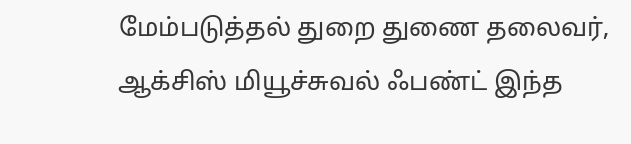மேம்படுத்தல் துறை துணை தலைவர், ஆக்சிஸ் மியூச்சுவல் ஃபண்ட் இந்த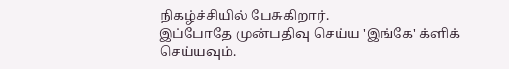நிகழ்ச்சியில் பேசுகிறார்.
இப்போதே முன்பதிவு செய்ய 'இங்கே' க்ளிக் செய்யவும்.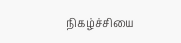நிகழ்ச்சியை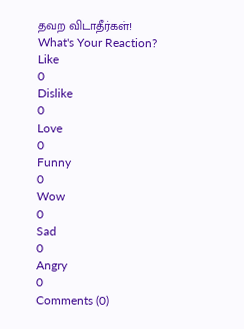தவற விடாதீர்கள்!
What's Your Reaction?
Like
0
Dislike
0
Love
0
Funny
0
Wow
0
Sad
0
Angry
0
Comments (0)